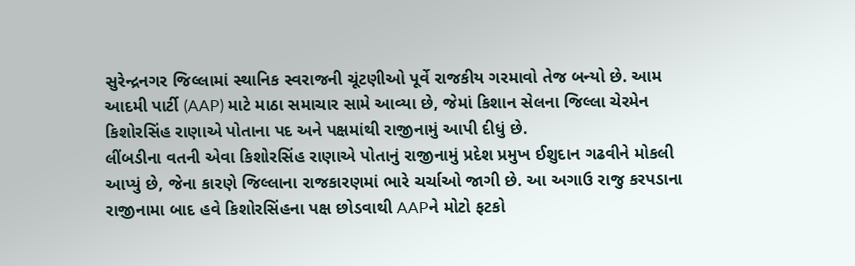સુરેન્દ્રનગર જિલ્લામાં સ્થાનિક સ્વરાજની ચૂંટણીઓ પૂર્વે રાજકીય ગરમાવો તેજ બન્યો છે. આમ આદમી પાર્ટી (AAP) માટે માઠા સમાચાર સામે આવ્યા છે, જેમાં કિશાન સેલના જિલ્લા ચેરમેન કિશોરસિંહ રાણાએ પોતાના પદ અને પક્ષમાંથી રાજીનામું આપી દીધું છે.
લીંબડીના વતની એવા કિશોરસિંહ રાણાએ પોતાનું રાજીનામું પ્રદેશ પ્રમુખ ઈશુદાન ગઢવીને મોકલી આપ્યું છે, જેના કારણે જિલ્લાના રાજકારણમાં ભારે ચર્ચાઓ જાગી છે. આ અગાઉ રાજુ કરપડાના રાજીનામા બાદ હવે કિશોરસિંહના પક્ષ છોડવાથી AAPને મોટો ફટકો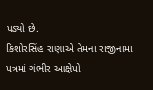પડ્યો છે.
કિશોરસિંહ રાણાએ તેમના રાજીનામા પત્રમાં ગંભીર આક્ષેપો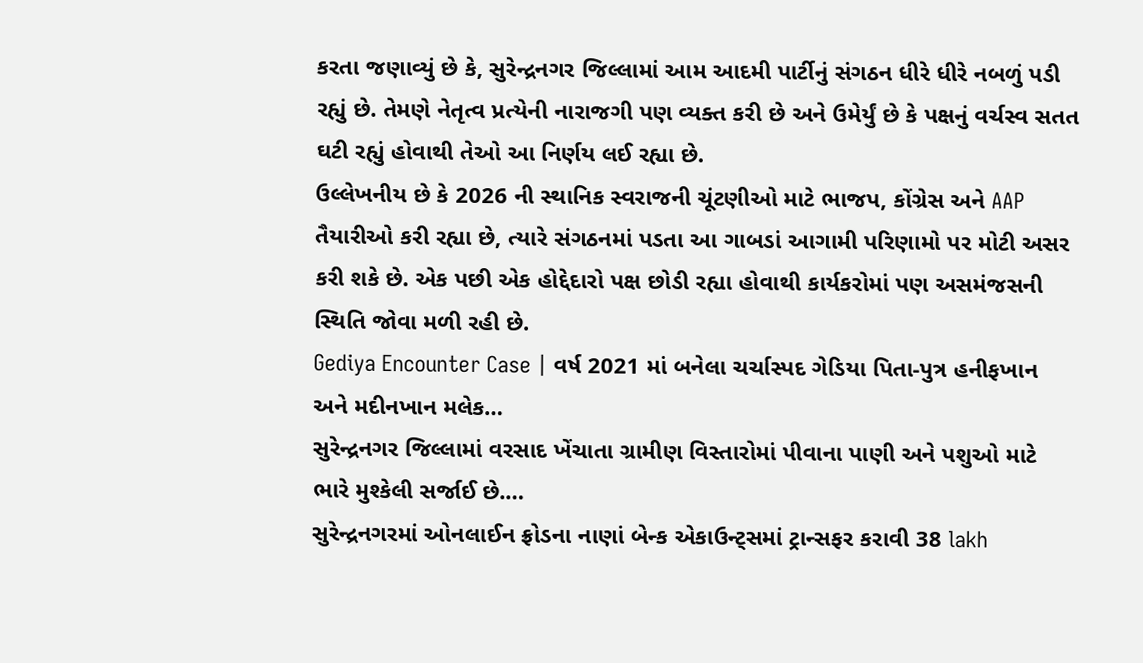કરતા જણાવ્યું છે કે, સુરેન્દ્રનગર જિલ્લામાં આમ આદમી પાર્ટીનું સંગઠન ધીરે ધીરે નબળું પડી રહ્યું છે. તેમણે નેતૃત્વ પ્રત્યેની નારાજગી પણ વ્યક્ત કરી છે અને ઉમેર્યું છે કે પક્ષનું વર્ચસ્વ સતત ઘટી રહ્યું હોવાથી તેઓ આ નિર્ણય લઈ રહ્યા છે.
ઉલ્લેખનીય છે કે 2026 ની સ્થાનિક સ્વરાજની ચૂંટણીઓ માટે ભાજપ, કોંગ્રેસ અને AAP તૈયારીઓ કરી રહ્યા છે, ત્યારે સંગઠનમાં પડતા આ ગાબડાં આગામી પરિણામો પર મોટી અસર કરી શકે છે. એક પછી એક હોદ્દેદારો પક્ષ છોડી રહ્યા હોવાથી કાર્યકરોમાં પણ અસમંજસની સ્થિતિ જોવા મળી રહી છે.
Gediya Encounter Case | વર્ષ 2021 માં બનેલા ચર્ચાસ્પદ ગેડિયા પિતા-પુત્ર હનીફખાન અને મદીનખાન મલેક…
સુરેન્દ્રનગર જિલ્લામાં વરસાદ ખેંચાતા ગ્રામીણ વિસ્તારોમાં પીવાના પાણી અને પશુઓ માટે ભારે મુશ્કેલી સર્જાઈ છે.…
સુરેન્દ્રનગરમાં ઓનલાઈન ફ્રોડના નાણાં બેન્ક એકાઉન્ટ્સમાં ટ્રાન્સફર કરાવી 38 lakh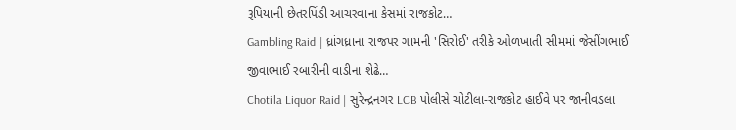રૂપિયાની છેતરપિંડી આચરવાના કેસમાં રાજકોટ…
Gambling Raid | ધ્રાંગધ્રાના રાજપર ગામની 'સિરોઈ' તરીકે ઓળખાતી સીમમાં જેસીંગભાઈ જીવાભાઈ રબારીની વાડીના શેઢે…
Chotila Liquor Raid | સુરેન્દ્રનગર LCB પોલીસે ચોટીલા-રાજકોટ હાઈવે પર જાનીવડલા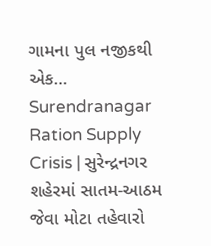ગામના પુલ નજીકથી એક…
Surendranagar Ration Supply Crisis | સુરેન્દ્રનગર શહેરમાં સાતમ-આઠમ જેવા મોટા તહેવારો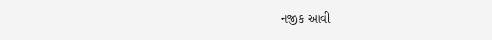નજીક આવી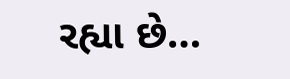રહ્યા છે…